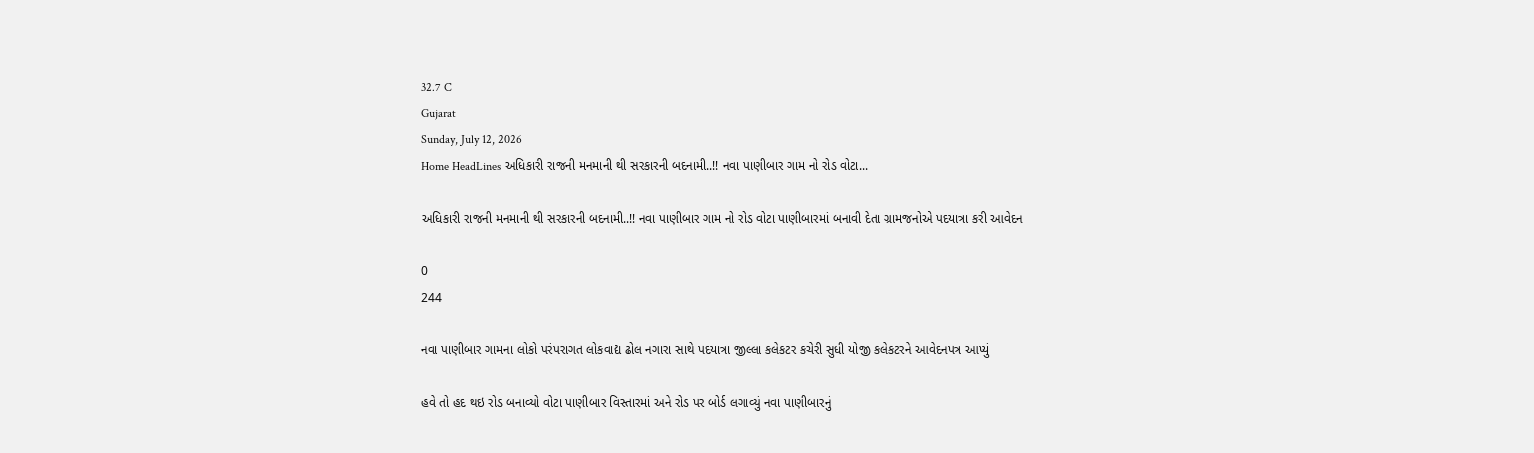32.7 C
Gujarat
Sunday, July 12, 2026
Home HeadLines અધિકારી રાજની મનમાની થી સરકારની બદનામી..!! નવા પાણીબાર ગામ નો રોડ વોટા...

અધિકારી રાજની મનમાની થી સરકારની બદનામી..!! નવા પાણીબાર ગામ નો રોડ વોટા પાણીબારમાં બનાવી દેતા ગ્રામજનોએ પદયાત્રા કરી આવેદન

0
244

નવા પાણીબાર ગામના લોકો પરંપરાગત લોકવાદ્ય ઢોલ નગારા સાથે પદયાત્રા જીલ્લા કલેકટર કચેરી સુધી યોજી કલેકટરને આવેદનપત્ર આપ્યું

હવે તો હદ થઇ રોડ બનાવ્યો વોટા પાણીબાર વિસ્તારમાં અને રોડ પર બોર્ડ લગાવ્યું નવા પાણીબારનું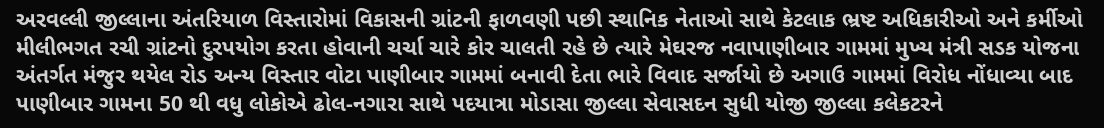અરવલ્લી જીલ્લાના અંતરિયાળ વિસ્તારોમાં વિકાસની ગ્રાંટની ફાળવણી પછી સ્થાનિક નેતાઓ સાથે કેટલાક ભ્રષ્ટ અધિકારીઓ અને કર્મીઓ મીલીભગત રચી ગ્રાંટનો દુરપયોગ કરતા હોવાની ચર્ચા ચારે કોર ચાલતી રહે છે ત્યારે મેઘરજ નવાપાણીબાર ગામમાં મુખ્ય મંત્રી સડક યોજના અંતર્ગત મંજુર થયેલ રોડ અન્ય વિસ્તાર વોટા પાણીબાર ગામમાં બનાવી દેતા ભારે વિવાદ સર્જાયો છે અગાઉ ગામમાં વિરોધ નોંધાવ્યા બાદ પાણીબાર ગામના 50 થી વધુ લોકોએ ઢોલ-નગારા સાથે પદયાત્રા મોડાસા જીલ્લા સેવાસદન સુધી યોજી જીલ્લા કલેકટરને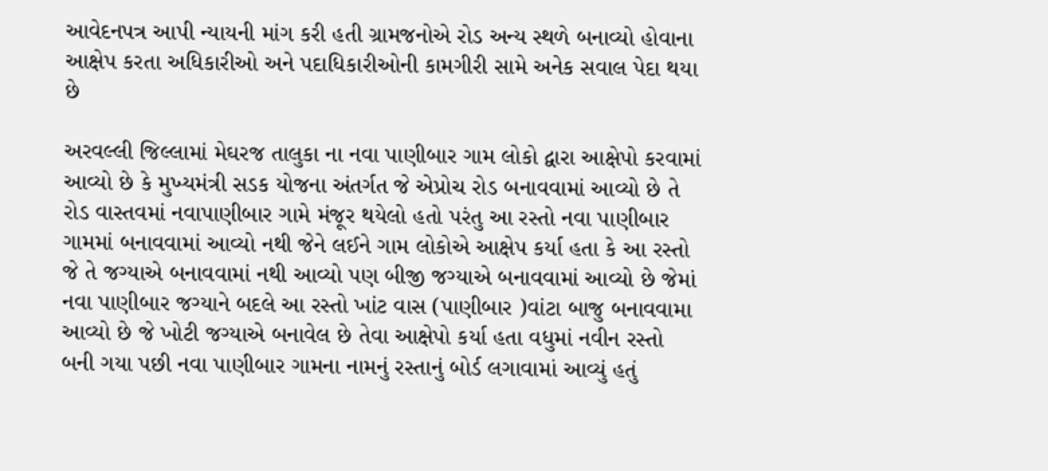આવેદનપત્ર આપી ન્યાયની માંગ કરી હતી ગ્રામજનોએ રોડ અન્ય સ્થળે બનાવ્યો હોવાના આક્ષેપ કરતા અધિકારીઓ અને પદાધિકારીઓની કામગીરી સામે અનેક સવાલ પેદા થયા છે

અરવલ્લી જિલ્લામાં મેઘરજ તાલુકા ના નવા પાણીબાર ગામ લોકો દ્વારા આક્ષેપો કરવામાં આવ્યો છે કે મુખ્યમંત્રી સડક યોજના અંતર્ગત જે એપ્રોચ રોડ બનાવવામાં આવ્યો છે તે રોડ વાસ્તવમાં નવાપાણીબાર ગામે મંજૂર થયેલો હતો પરંતુ આ રસ્તો નવા પાણીબાર ગામમાં બનાવવામાં આવ્યો નથી જેને લઈને ગામ લોકોએ આક્ષેપ કર્યા હતા કે આ રસ્તો જે તે જગ્યાએ બનાવવામાં નથી આવ્યો પણ બીજી જગ્યાએ બનાવવામાં આવ્યો છે જેમાં નવા પાણીબાર જગ્યાને બદલે આ રસ્તો ખાંટ વાસ (પાણીબાર )વાંટા બાજુ બનાવવામા આવ્યો છે જે ખોટી જગ્યાએ બનાવેલ છે તેવા આક્ષેપો કર્યા હતા વધુમાં નવીન રસ્તો બની ગયા પછી નવા પાણીબાર ગામના નામનું રસ્તાનું બોર્ડ લગાવામાં આવ્યું હતું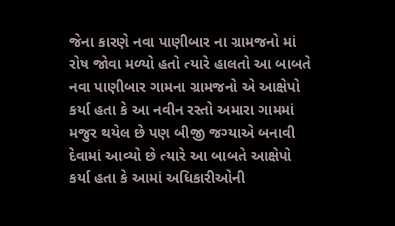જેના કારણે નવા પાણીબાર ના ગ્રામજનો માં રોષ જોવા મળ્યો હતો ત્યારે હાલતો આ બાબતે નવા પાણીબાર ગામના ગ્રામજનો એ આક્ષેપો કર્યા હતા કે આ નવીન રસ્તો અમારા ગામમાં મજુર થયેલ છે પણ બીજી જગ્યાએ બનાવી દેવામાં આવ્યો છે ત્યારે આ બાબતે આક્ષેપો કર્યા હતા કે આમાં અધિકારીઓની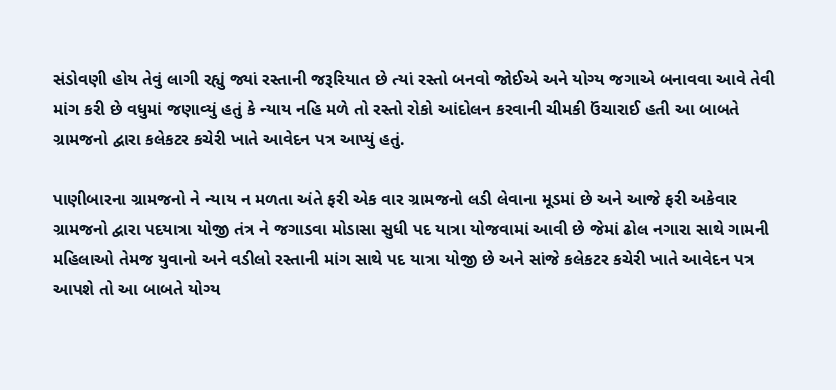સંડોવણી હોય તેવું લાગી રહ્યું જ્યાં રસ્તાની જરૂરિયાત છે ત્યાં રસ્તો બનવો જોઈએ અને યોગ્ય જગાએ બનાવવા આવે તેવી માંગ કરી છે વધુમાં જણાવ્યું હતું કે ન્યાય નહિ મળે તો રસ્તો રોકો આંદોલન કરવાની ચીમકી ઉંચારાઈ હતી આ બાબતે ગ્રામજનો દ્વારા કલેકટર કચેરી ખાતે આવેદન પત્ર આપ્યું હતું.

પાણીબારના ગ્રામજનો ને ન્યાય ન મળતા અંતે ફરી એક વાર ગ્રામજનો લડી લેવાના મૂડમાં છે અને આજે ફરી અકેવાર ગ્રામજનો દ્વારા પદયાત્રા યોજી તંત્ર ને જગાડવા મોડાસા સુધી પદ યાત્રા યોજવામાં આવી છે જેમાં ઢોલ નગારા સાથે ગામની મહિલાઓ તેમજ યુવાનો અને વડીલો રસ્તાની માંગ સાથે પદ યાત્રા યોજી છે અને સાંજે કલેકટર કચેરી ખાતે આવેદન પત્ર આપશે તો આ બાબતે યોગ્ય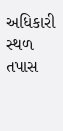અધિકારી સ્થળ તપાસ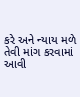કરે અને ન્યાય મળે તેવી માંગ કરવામાં આવી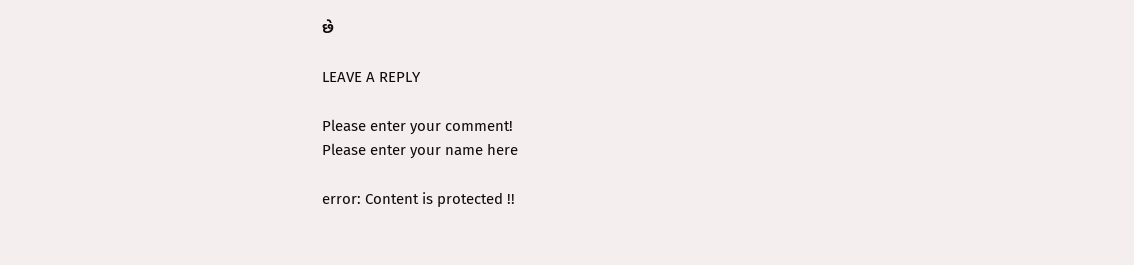છે

LEAVE A REPLY

Please enter your comment!
Please enter your name here

error: Content is protected !!